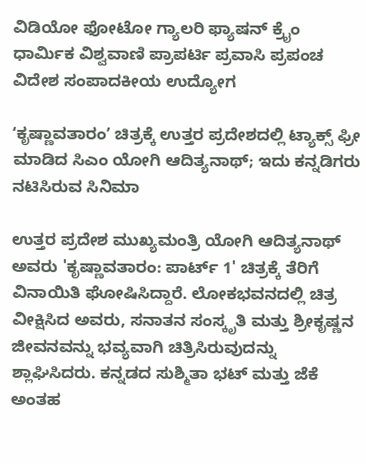ವಿಡಿಯೋ ಫೋಟೋ ಗ್ಯಾಲರಿ ಫ್ಯಾಷನ್ ಕ್ರೈಂ ಧಾರ್ಮಿಕ ವಿಶ್ವವಾಣಿ ಪ್ರಾಪರ್ಟಿ ಪ್ರವಾಸಿ ಪ್ರಪಂಚ ವಿದೇಶ ಸಂಪಾದಕೀಯ ಉದ್ಯೋಗ

ʻಕೃಷ್ಣಾವತಾರಂʼ ಚಿತ್ರಕ್ಕೆ ಉತ್ತರ ಪ್ರದೇಶದಲ್ಲಿ ಟ್ಯಾಕ್ಸ್‌ ಫ್ರೀ ಮಾಡಿದ ಸಿಎಂ ಯೋಗಿ ಆದಿತ್ಯನಾಥ್; ಇದು ಕನ್ನಡಿಗರು ನಟಿಸಿರುವ ಸಿನಿಮಾ

ಉತ್ತರ ಪ್ರದೇಶ ಮುಖ್ಯಮಂತ್ರಿ ಯೋಗಿ ಆದಿತ್ಯನಾಥ್ ಅವರು 'ಕೃಷ್ಣಾವತಾರಂ: ಪಾರ್ಟ್ 1' ಚಿತ್ರಕ್ಕೆ ತೆರಿಗೆ ವಿನಾಯಿತಿ ಘೋಷಿಸಿದ್ದಾರೆ. ಲೋಕಭವನದಲ್ಲಿ ಚಿತ್ರ ವೀಕ್ಷಿಸಿದ ಅವರು, ಸನಾತನ ಸಂಸ್ಕೃತಿ ಮತ್ತು ಶ್ರೀಕೃಷ್ಣನ ಜೀವನವನ್ನು ಭವ್ಯವಾಗಿ ಚಿತ್ರಿಸಿರುವುದನ್ನು ಶ್ಲಾಘಿಸಿದರು. ಕನ್ನಡದ ಸುಶ್ಮಿತಾ ಭಟ್ ಮತ್ತು ಜೆಕೆ ಅಂತಹ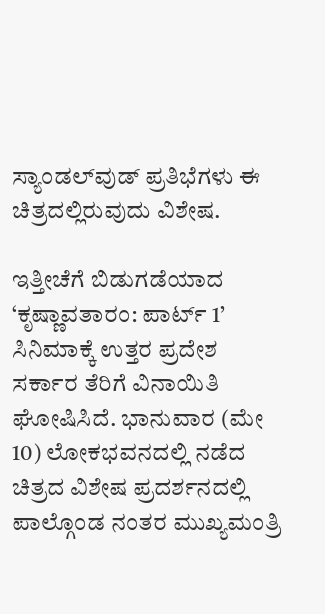ಸ್ಯಾಂಡಲ್‌ವುಡ್ ಪ್ರತಿಭೆಗಳು ಈ ಚಿತ್ರದಲ್ಲಿರುವುದು ವಿಶೇಷ.

ಇತ್ತೀಚೆಗೆ ಬಿಡುಗಡೆಯಾದ ‘ಕೃಷ್ಣಾವತಾರಂ: ಪಾರ್ಟ್ 1’ ಸಿನಿಮಾಕ್ಕೆ ಉತ್ತರ ಪ್ರದೇಶ ಸರ್ಕಾರ ತೆರಿಗೆ ವಿನಾಯಿತಿ ಘೋಷಿಸಿದೆ. ಭಾನುವಾರ (ಮೇ 10) ಲೋಕಭವನದಲ್ಲಿ ನಡೆದ ಚಿತ್ರದ ವಿಶೇಷ ಪ್ರದರ್ಶನದಲ್ಲಿ ಪಾಲ್ಗೊಂಡ ನಂತರ ಮುಖ್ಯಮಂತ್ರಿ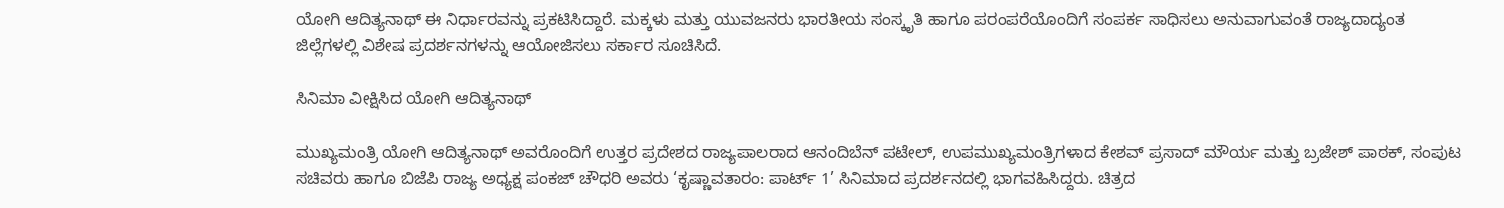ಯೋಗಿ ಆದಿತ್ಯನಾಥ್ ಈ ನಿರ್ಧಾರವನ್ನು ಪ್ರಕಟಿಸಿದ್ದಾರೆ. ಮಕ್ಕಳು ಮತ್ತು ಯುವಜನರು ಭಾರತೀಯ ಸಂಸ್ಕೃತಿ ಹಾಗೂ ಪರಂಪರೆಯೊಂದಿಗೆ ಸಂಪರ್ಕ ಸಾಧಿಸಲು ಅನುವಾಗುವಂತೆ ರಾಜ್ಯದಾದ್ಯಂತ ಜಿಲ್ಲೆಗಳಲ್ಲಿ ವಿಶೇಷ ಪ್ರದರ್ಶನಗಳನ್ನು ಆಯೋಜಿಸಲು ಸರ್ಕಾರ ಸೂಚಿಸಿದೆ.

ಸಿನಿಮಾ ವೀಕ್ಷಿಸಿದ ಯೋಗಿ ಆದಿತ್ಯನಾಥ್

ಮುಖ್ಯಮಂತ್ರಿ ಯೋಗಿ ಆದಿತ್ಯನಾಥ್ ಅವರೊಂದಿಗೆ ಉತ್ತರ ಪ್ರದೇಶದ ರಾಜ್ಯಪಾಲರಾದ ಆನಂದಿಬೆನ್ ಪಟೇಲ್, ಉಪಮುಖ್ಯಮಂತ್ರಿಗಳಾದ ಕೇಶವ್ ಪ್ರಸಾದ್ ಮೌರ್ಯ ಮತ್ತು ಬ್ರಜೇಶ್ ಪಾಠಕ್, ಸಂಪುಟ ಸಚಿವರು ಹಾಗೂ ಬಿಜೆಪಿ ರಾಜ್ಯ ಅಧ್ಯಕ್ಷ ಪಂಕಜ್ ಚೌಧರಿ ಅವರು ‘ಕೃಷ್ಣಾವತಾರಂ: ಪಾರ್ಟ್ 1’ ಸಿನಿಮಾದ ಪ್ರದರ್ಶನದಲ್ಲಿ ಭಾಗವಹಿಸಿದ್ದರು. ಚಿತ್ರದ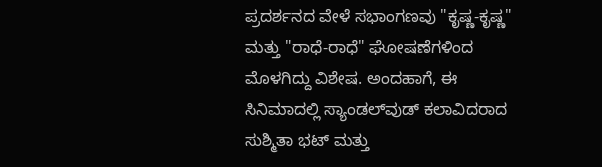ಪ್ರದರ್ಶನದ ವೇಳೆ ಸಭಾಂಗಣವು "ಕೃಷ್ಣ-ಕೃಷ್ಣ" ಮತ್ತು "ರಾಧೆ-ರಾಧೆ" ಘೋಷಣೆಗಳಿಂದ ಮೊಳಗಿದ್ದು ವಿಶೇಷ. ಅಂದಹಾಗೆ, ಈ ಸಿನಿಮಾದಲ್ಲಿ ಸ್ಯಾಂಡಲ್‌ವುಡ್‌ ಕಲಾವಿದರಾದ ಸುಶ್ಮಿತಾ ಭಟ್ ಮತ್ತು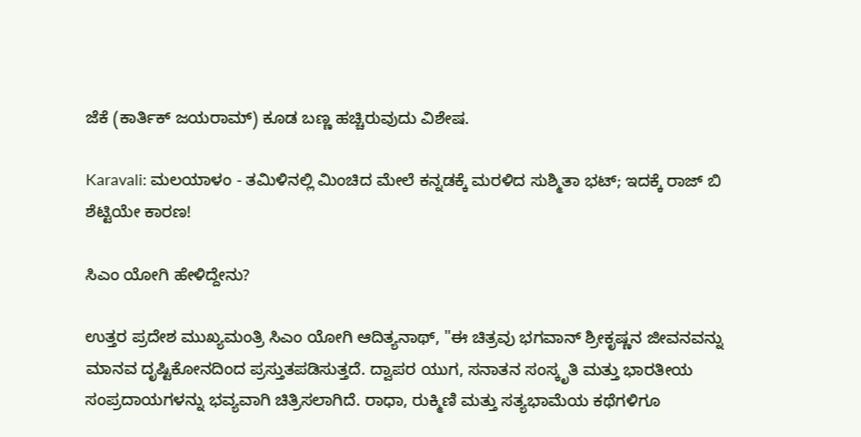ಜೆಕೆ (ಕಾರ್ತಿಕ್ ಜಯರಾಮ್) ಕೂಡ ಬಣ್ಣ ಹಚ್ಚಿರುವುದು ವಿಶೇಷ.

Karavali: ಮಲಯಾಳಂ - ತಮಿಳಿನಲ್ಲಿ ಮಿಂಚಿದ ಮೇಲೆ ಕನ್ನಡಕ್ಕೆ ಮರಳಿದ ಸುಶ್ಮಿತಾ ಭಟ್; ಇದಕ್ಕೆ ರಾಜ್‌ ಬಿ ಶೆಟ್ಟಿಯೇ ಕಾರಣ!

ಸಿಎಂ ಯೋಗಿ ಹೇಳಿದ್ದೇನು?

ಉತ್ತರ ಪ್ರದೇಶ ಮುಖ್ಯಮಂತ್ರಿ ಸಿಎಂ ಯೋಗಿ ಆದಿತ್ಯನಾಥ್, "ಈ ಚಿತ್ರವು ಭಗವಾನ್ ಶ್ರೀಕೃಷ್ಣನ ಜೀವನವನ್ನು ಮಾನವ ದೃಷ್ಟಿಕೋನದಿಂದ ಪ್ರಸ್ತುತಪಡಿಸುತ್ತದೆ. ದ್ವಾಪರ ಯುಗ, ಸನಾತನ ಸಂಸ್ಕೃತಿ ಮತ್ತು ಭಾರತೀಯ ಸಂಪ್ರದಾಯಗಳನ್ನು ಭವ್ಯವಾಗಿ ಚಿತ್ರಿಸಲಾಗಿದೆ. ರಾಧಾ, ರುಕ್ಮಿಣಿ ಮತ್ತು ಸತ್ಯಭಾಮೆಯ ಕಥೆಗಳಿಗೂ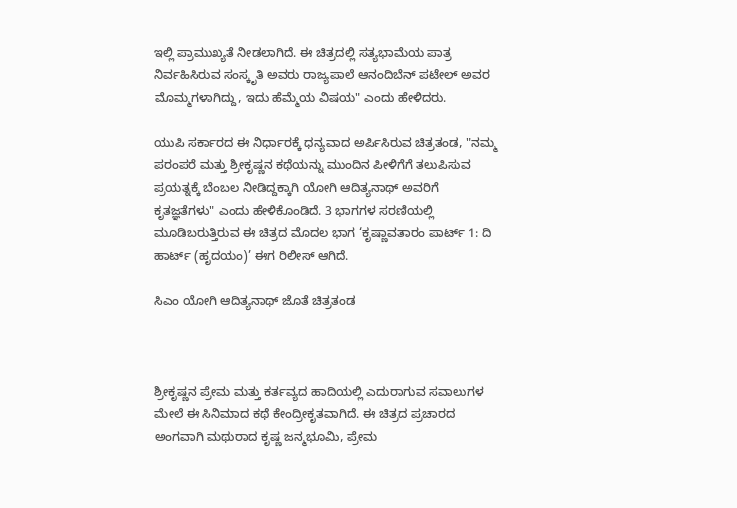ಇಲ್ಲಿ ಪ್ರಾಮುಖ್ಯತೆ ನೀಡಲಾಗಿದೆ. ಈ ಚಿತ್ರದಲ್ಲಿ ಸತ್ಯಭಾಮೆಯ ಪಾತ್ರ ನಿರ್ವಹಿಸಿರುವ ಸಂಸ್ಕೃತಿ ಅವರು ರಾಜ್ಯಪಾಲೆ ಆನಂದಿಬೆನ್ ಪಟೇಲ್ ಅವರ ಮೊಮ್ಮಗಳಾಗಿದ್ದು, ಇದು ಹೆಮ್ಮೆಯ ವಿಷಯ" ಎಂದು ಹೇಳಿದರು.

ಯುಪಿ ಸರ್ಕಾರದ ಈ ನಿರ್ಧಾರಕ್ಕೆ ಧನ್ಯವಾದ ಅರ್ಪಿಸಿರುವ ಚಿತ್ರತಂಡ, "ನಮ್ಮ ಪರಂಪರೆ ಮತ್ತು ಶ್ರೀಕೃಷ್ಣನ ಕಥೆಯನ್ನು ಮುಂದಿನ ಪೀಳಿಗೆಗೆ ತಲುಪಿಸುವ ಪ್ರಯತ್ನಕ್ಕೆ ಬೆಂಬಲ ನೀಡಿದ್ದಕ್ಕಾಗಿ ಯೋಗಿ ಆದಿತ್ಯನಾಥ್ ಅವರಿಗೆ ಕೃತಜ್ಞತೆಗಳು" ಎಂದು ಹೇಳಿಕೊಂಡಿದೆ. 3 ಭಾಗಗಳ ಸರಣಿಯಲ್ಲಿ ಮೂಡಿಬರುತ್ತಿರುವ ಈ ಚಿತ್ರದ ಮೊದಲ ಭಾಗ ‘ಕೃಷ್ಣಾವತಾರಂ ಪಾರ್ಟ್ 1: ದಿ ಹಾರ್ಟ್ (ಹೃದಯಂ)’ ಈಗ ರಿಲೀಸ್‌ ಆಗಿದೆ.

ಸಿಎಂ ಯೋಗಿ ಆದಿತ್ಯನಾಥ್‌ ಜೊತೆ ಚಿತ್ರತಂಡ



ಶ್ರೀಕೃಷ್ಣನ ಪ್ರೇಮ ಮತ್ತು ಕರ್ತವ್ಯದ ಹಾದಿಯಲ್ಲಿ ಎದುರಾಗುವ ಸವಾಲುಗಳ ಮೇಲೆ ಈ ಸಿನಿಮಾದ ಕಥೆ ಕೇಂದ್ರೀಕೃತವಾಗಿದೆ. ಈ ಚಿತ್ರದ ಪ್ರಚಾರದ ಅಂಗವಾಗಿ ಮಥುರಾದ ಕೃಷ್ಣ ಜನ್ಮಭೂಮಿ, ಪ್ರೇಮ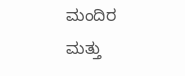ಮಂದಿರ ಮತ್ತು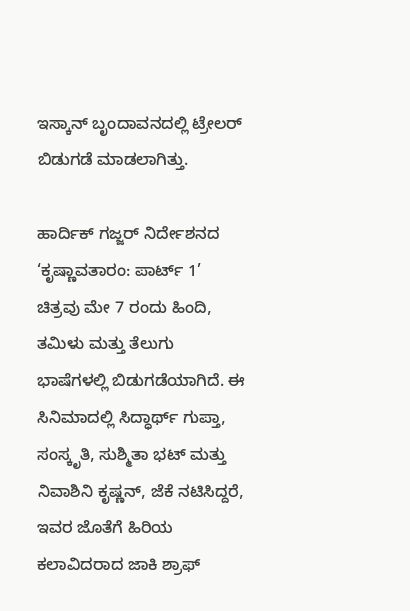ಇಸ್ಕಾನ್ ಬೃಂದಾವನದಲ್ಲಿ ಟ್ರೇಲರ್ ಬಿಡುಗಡೆ ಮಾಡಲಾಗಿತ್ತು.

ಹಾರ್ದಿಕ್ ಗಜ್ಜರ್ ನಿರ್ದೇಶನದ ‘ಕೃಷ್ಣಾವತಾರಂ: ಪಾರ್ಟ್ 1’ ಚಿತ್ರವು ಮೇ 7 ರಂದು ಹಿಂದಿ, ತಮಿಳು ಮತ್ತು ತೆಲುಗು ಭಾಷೆಗಳಲ್ಲಿ ಬಿಡುಗಡೆಯಾಗಿದೆ. ಈ ಸಿನಿಮಾದಲ್ಲಿ ಸಿದ್ಧಾರ್ಥ್ ಗುಪ್ತಾ, ಸಂಸ್ಕೃತಿ, ಸುಶ್ಮಿತಾ ಭಟ್ ಮತ್ತು ನಿವಾಶಿನಿ ಕೃಷ್ಣನ್, ಜೆಕೆ ನಟಿಸಿದ್ದರೆ, ಇವರ ಜೊತೆಗೆ ಹಿರಿಯ ಕಲಾವಿದರಾದ ಜಾಕಿ ಶ್ರಾಫ್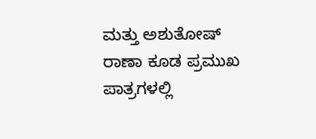ಮತ್ತು ಅಶುತೋಷ್ ರಾಣಾ ಕೂಡ ಪ್ರಮುಖ ಪಾತ್ರಗಳಲ್ಲಿ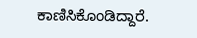ಕಾಣಿಸಿಕೊಂಡಿದ್ದಾರೆ.